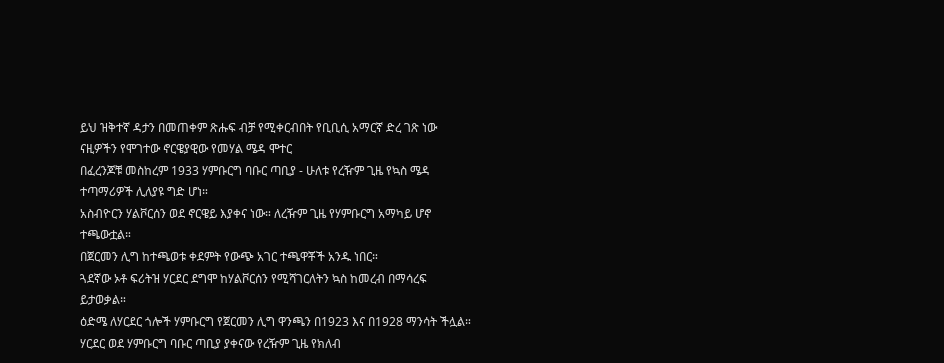ይህ ዝቅተኛ ዳታን በመጠቀም ጽሑፍ ብቻ የሚቀርብበት የቢቢሲ አማርኛ ድረ ገጽ ነው
ናዚዎችን የሞገተው ኖርዌያዊው የመሃል ሜዳ ሞተር
በፈረንጆቹ መስከረም 1933 ሃምቡርግ ባቡር ጣቢያ - ሁለቱ የረዥም ጊዜ የኳስ ሜዳ ተጣማሪዎች ሊለያዩ ግድ ሆነ።
አስብዮርን ሃልቮርሰን ወደ ኖርዌይ እያቀና ነው። ለረዥም ጊዜ የሃምቡርግ አማካይ ሆኖ ተጫውቷል።
በጀርመን ሊግ ከተጫወቱ ቀደምት የውጭ አገር ተጫዋቾች አንዱ ነበር።
ጓደኛው ኦቶ ፍሪትዝ ሃርደር ደግሞ ከሃልቮርሰን የሚሻገርለትን ኳስ ከመረብ በማሳረፍ ይታወቃል።
ዕድሜ ለሃርደር ጎሎች ሃምቡርግ የጀርመን ሊግ ዋንጫን በ1923 እና በ1928 ማንሳት ችሏል።
ሃርደር ወደ ሃምቡርግ ባቡር ጣቢያ ያቀናው የረዥም ጊዜ የክለብ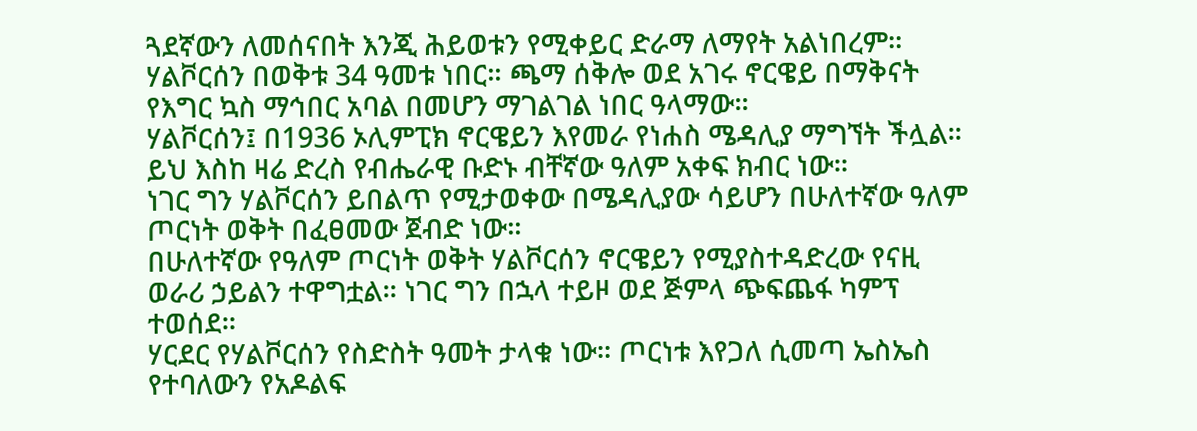ጓደኛውን ለመሰናበት እንጂ ሕይወቱን የሚቀይር ድራማ ለማየት አልነበረም።
ሃልቮርሰን በወቅቱ 34 ዓመቱ ነበር። ጫማ ሰቅሎ ወደ አገሩ ኖርዌይ በማቅናት የእግር ኳስ ማኅበር አባል በመሆን ማገልገል ነበር ዓላማው።
ሃልቮርሰን፤ በ1936 ኦሊምፒክ ኖርዌይን እየመራ የነሐስ ሜዳሊያ ማግኘት ችሏል። ይህ እስከ ዛሬ ድረስ የብሔራዊ ቡድኑ ብቸኛው ዓለም አቀፍ ክብር ነው።
ነገር ግን ሃልቮርሰን ይበልጥ የሚታወቀው በሜዳሊያው ሳይሆን በሁለተኛው ዓለም ጦርነት ወቅት በፈፀመው ጀብድ ነው።
በሁለተኛው የዓለም ጦርነት ወቅት ሃልቮርሰን ኖርዌይን የሚያስተዳድረው የናዚ ወራሪ ኃይልን ተዋግቷል። ነገር ግን በኋላ ተይዞ ወደ ጅምላ ጭፍጨፋ ካምፕ ተወሰደ።
ሃርደር የሃልቮርሰን የስድስት ዓመት ታላቁ ነው። ጦርነቱ እየጋለ ሲመጣ ኤስኤስ የተባለውን የአዶልፍ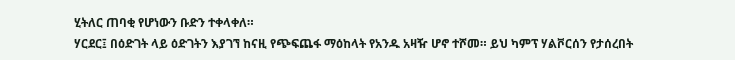ሂትለር ጠባቂ የሆነውን ቡድን ተቀላቀለ።
ሃርደር፤ በዕድገት ላይ ዕድገትን እያገኘ ከናዚ የጭፍጨፋ ማዕከላት የአንዱ አዛዥ ሆኖ ተሾመ። ይህ ካምፕ ሃልቮርሰን የታሰረበት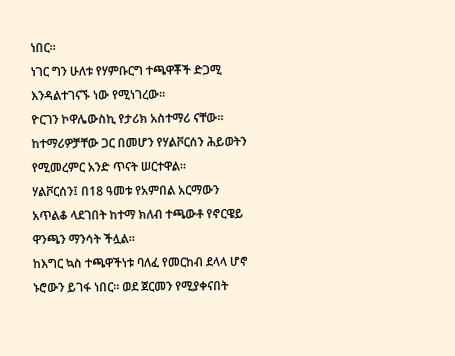ነበር።
ነገር ግን ሁለቱ የሃምቡርግ ተጫዋቾች ድጋሚ እንዳልተገናኙ ነው የሚነገረው።
ዮርገን ኮዋሌውስኪ የታሪክ አስተማሪ ናቸው። ከተማሪዎቻቸው ጋር በመሆን የሃልቮርሰን ሕይወትን የሚመረምር አንድ ጥናት ሠርተዋል።
ሃልቮርሰን፤ በ18 ዓመቱ የአምበል አርማውን አጥልቆ ላደገበት ከተማ ክለብ ተጫውቶ የኖርዌይ ዋንጫን ማንሳት ችሏል።
ከእግር ኳስ ተጫዋችነቱ ባለፈ የመርከብ ደላላ ሆኖ ኑሮውን ይገፋ ነበር። ወደ ጀርመን የሚያቀናበት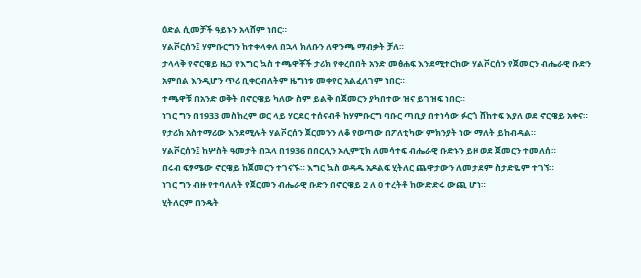ዕድል ሲመቻች ዓይኑን አላሸም ነበር።
ሃልቮርሰን፤ ሃምቡርግን ከተቀላቀለ በኋላ ክለቡን ለዋንጫ ማብቃት ቻለ።
ታላላቅ የኖርዌይ ዜጋ የእግር ኳስ ተጫዋቾች ታሪክ የቀረበበት አንድ መፅሐፍ እንደሚተርከው ሃልቮርሰን የጀመርን ብሔራዊ ቡድን አምበል እንዲሆን ጥሪ ቢቀርብለትም ዜግነቱ መቀየር አልፈለገም ነበር።
ተጫዋቹ በአንድ ወቅት በኖርዌይ ካለው ስም ይልቅ በጀመርን ያካበተው ዝና ይገዝፍ ነበር።
ነገር ግን በ1933 መስከረም ወር ላይ ሃርደር ተሰናብቶ ከሃምቡርግ ባቡር ጣቢያ በተነሳው ፉርጎ ሸከተፍ እያለ ወደ ኖርዌይ አቀና።
የታሪክ አስተማሪው እንደሚሉት ሃልቮርሰን ጀርመንን ለቆ የወጣው በፖለቲካው ምክንያት ነው ማለት ይከብዳል።
ሃልቮርሰን፤ ከሦስት ዓመታት በኋላ በ1936 በበርሊን ኦሊምፒክ ለመሳተፍ ብሔራዊ ቡድኑን ይዞ ወደ ጀመርን ተመለሰ።
በሩብ ፍፃሜው ኖርዌይ ከጀመርን ተገናኙ። እግር ኳስ ወዳዱ አዶልፍ ሂትለር ጨዋታውን ለመታደም ስታድዬም ተገኘ።
ነገር ግን ብዙ የተባለለት የጀርመን ብሔራዊ ቡድን በኖርዌይ 2 ለ 0 ተረትቶ ከውድድሩ ውጪ ሆነ።
ሂትለርም በንዴት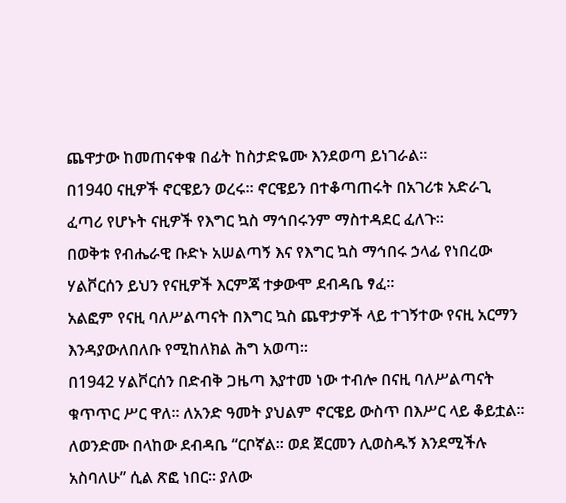ጨዋታው ከመጠናቀቁ በፊት ከስታድዬሙ እንደወጣ ይነገራል።
በ1940 ናዚዎች ኖርዌይን ወረሩ። ኖርዌይን በተቆጣጠሩት በአገሪቱ አድራጊ ፈጣሪ የሆኑት ናዚዎች የእግር ኳስ ማኅበሩንም ማስተዳደር ፈለጉ።
በወቅቱ የብሔራዊ ቡድኑ አሠልጣኝ እና የእግር ኳስ ማኅበሩ ኃላፊ የነበረው ሃልቮርሰን ይህን የናዚዎች እርምጃ ተቃውሞ ደብዳቤ ፃፈ።
አልፎም የናዚ ባለሥልጣናት በእግር ኳስ ጨዋታዎች ላይ ተገኝተው የናዚ አርማን እንዳያውለበለቡ የሚከለክል ሕግ አወጣ።
በ1942 ሃልቮርሰን በድብቅ ጋዜጣ እያተመ ነው ተብሎ በናዚ ባለሥልጣናት ቁጥጥር ሥር ዋለ። ለአንድ ዓመት ያህልም ኖርዌይ ውስጥ በእሥር ላይ ቆይቷል።
ለወንድሙ በላከው ደብዳቤ “ርቦኛል። ወደ ጀርመን ሊወስዱኝ እንደሚችሉ አስባለሁ” ሲል ጽፎ ነበር። ያለው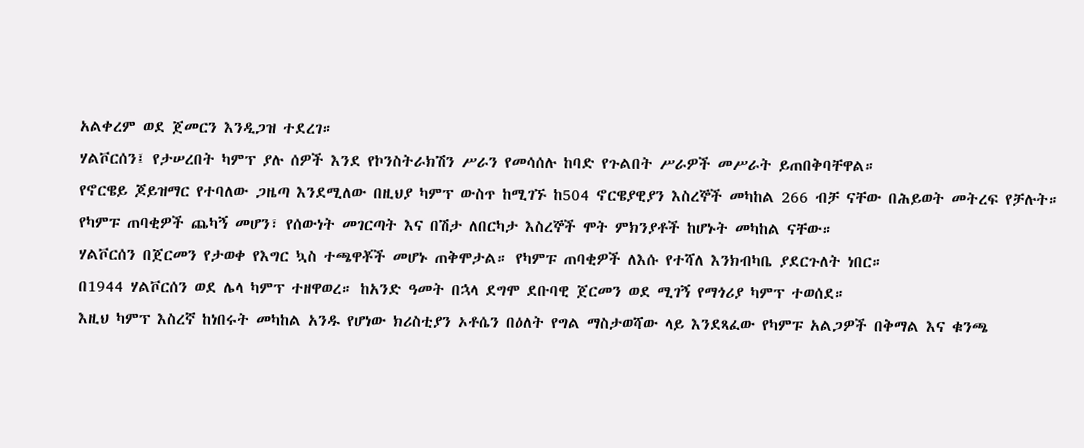አልቀረም ወደ ጀመርን እንዲጋዝ ተደረገ።
ሃልቮርሰን፤ የታሠረበት ካምፕ ያሉ ሰዎች እንደ የኮንስትራክሽን ሥራን የመሳሰሉ ከባድ የጉልበት ሥራዎች መሥራት ይጠበቅባቸዋል።
የኖርዌይ ጆይዝማር የተባለው ጋዜጣ እንደሚለው በዚህያ ካምፕ ውስጥ ከሚገኙ ከ504 ኖርዌያዊያን እስረኞች መካከል 266 ብቻ ናቸው በሕይወት መትረፍ የቻሉት።
የካምፑ ጠባቂዎች ጨካኝ መሆን፣ የሰውነት መገርጣት እና በሽታ ለበርካታ እስረኞች ሞት ምክንያቶች ከሆኑት መካከል ናቸው።
ሃልቮርሰን በጀርመን የታወቀ የእግር ኳስ ተጫዋቾች መሆኑ ጠቅሞታል። የካምፑ ጠባቂዎች ለእሱ የተሻለ እንክብካቤ ያደርጉለት ነበር።
በ1944 ሃልቮርሰን ወደ ሌላ ካምፕ ተዘዋወረ። ከአንድ ዓመት በኋላ ደግሞ ደቡባዊ ጀርመን ወደ ሚገኝ የማጎሪያ ካምፕ ተወሰደ።
እዚህ ካምፕ እስረኛ ከነበሩት መካከል አንዱ የሆነው ክሪስቲያን ኦቶሴን በዕለት የግል ማስታወሻው ላይ እንደጻፈው የካምፑ አልጋዎች በቅማል እና ቁንጫ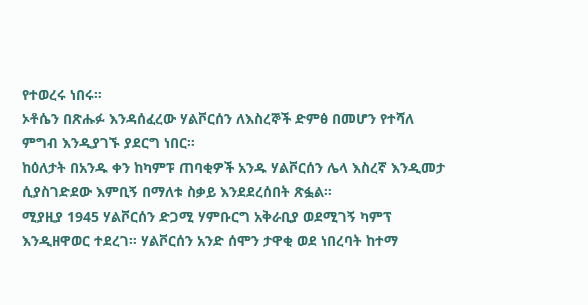የተወረሩ ነበሩ።
ኦቶሴን በጽሑፉ እንዳሰፈረው ሃልቮርሰን ለእስረኞች ድምፅ በመሆን የተሻለ ምግብ እንዲያገኙ ያደርግ ነበር።
ከዕለታት በአንዱ ቀን ከካምፑ ጠባቂዎች አንዱ ሃልቮርሰን ሌላ እስረኛ እንዲመታ ሲያስገድደው እምቢኝ በማለቱ ስቃይ እንደደረሰበት ጽፏል።
ሚያዚያ 1945 ሃልቮርሰን ድጋሚ ሃምቡርግ አቅራቢያ ወደሚገኝ ካምፕ እንዲዘዋወር ተደረገ። ሃልቮርሰን አንድ ሰሞን ታዋቂ ወደ ነበረባት ከተማ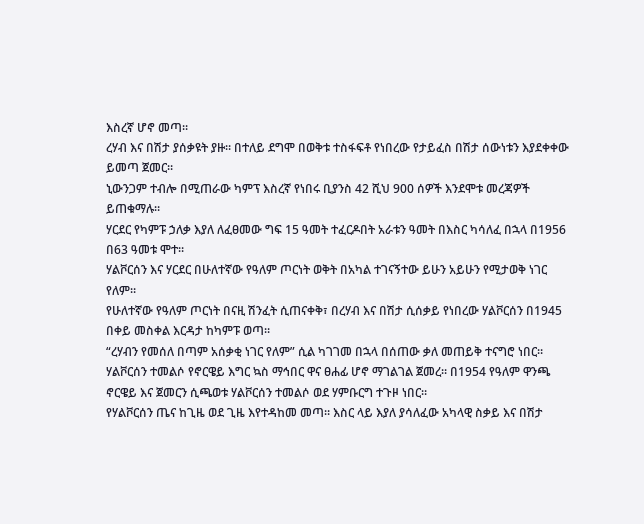እስረኛ ሆኖ መጣ።
ረሃብ እና በሽታ ያሰቃዩት ያዙ። በተለይ ደግሞ በወቅቱ ተስፋፍቶ የነበረው የታይፈስ በሽታ ሰውነቱን እያደቀቀው ይመጣ ጀመር።
ኒውንጋም ተብሎ በሚጠራው ካምፕ እስረኛ የነበሩ ቢያንስ 42 ሺህ 900 ሰዎች እንደሞቱ መረጃዎች ይጠቁማሉ።
ሃርደር የካምፑ ኃለቃ እያለ ለፈፀመው ግፍ 15 ዓመት ተፈርዶበት አራቱን ዓመት በእስር ካሳለፈ በኋላ በ1956 በ63 ዓመቱ ሞተ።
ሃልቮርሰን እና ሃርደር በሁለተኛው የዓለም ጦርነት ወቅት በአካል ተገናኝተው ይሁን አይሁን የሚታወቅ ነገር የለም።
የሁለተኛው የዓለም ጦርነት በናዚ ሽንፈት ሲጠናቀቅ፣ በረሃብ እና በሽታ ሲሰቃይ የነበረው ሃልቮርሰን በ1945 በቀይ መስቀል እርዳታ ከካምፑ ወጣ።
“ረሃብን የመሰለ በጣም አሰቃቂ ነገር የለም” ሲል ካገገመ በኋላ በሰጠው ቃለ መጠይቅ ተናግሮ ነበር።
ሃልቮርሰን ተመልሶ የኖርዌይ እግር ኳስ ማኅበር ዋና ፀሐፊ ሆኖ ማገልገል ጀመረ። በ1954 የዓለም ዋንጫ ኖርዌይ እና ጀመርን ሲጫወቱ ሃልቮርሰን ተመልሶ ወደ ሃምቡርግ ተጉዞ ነበር።
የሃልቮርሰን ጤና ከጊዜ ወደ ጊዜ እየተዳከመ መጣ። እስር ላይ እያለ ያሳለፈው አካላዊ ስቃይ እና በሽታ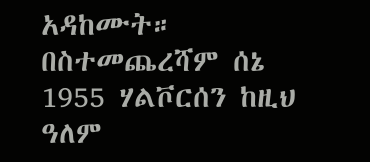አዳከሙት።
በስተመጨረሻም ሰኔ 1955 ሃልቮርሰን ከዚህ ዓለም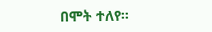በሞት ተለየ።